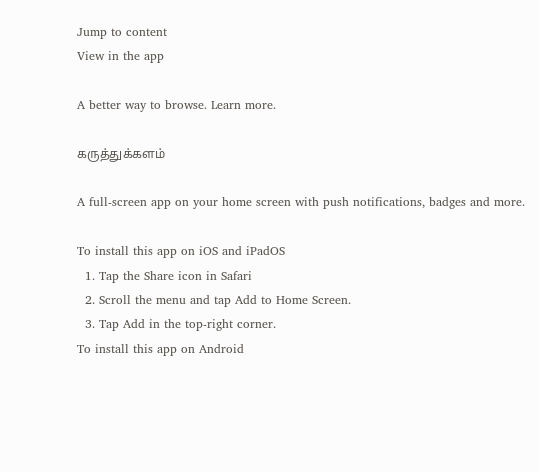Jump to content
View in the app

A better way to browse. Learn more.

கருத்துக்களம்

A full-screen app on your home screen with push notifications, badges and more.

To install this app on iOS and iPadOS
  1. Tap the Share icon in Safari
  2. Scroll the menu and tap Add to Home Screen.
  3. Tap Add in the top-right corner.
To install this app on Android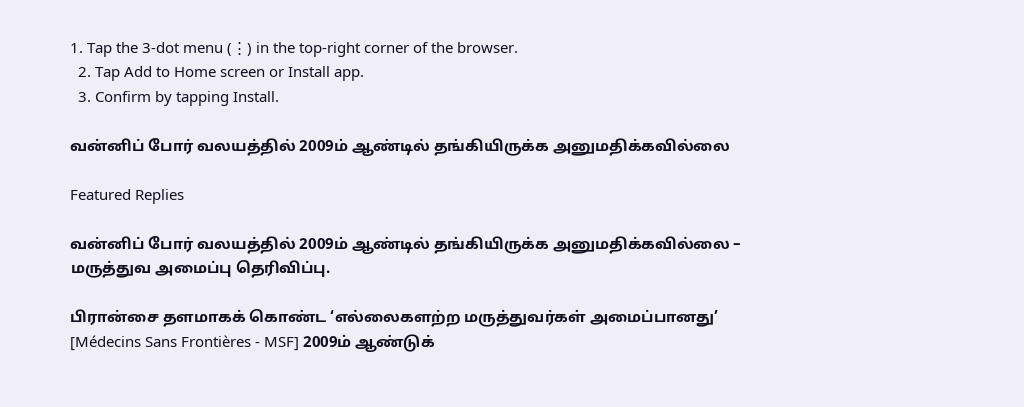1. Tap the 3-dot menu (⋮) in the top-right corner of the browser.
  2. Tap Add to Home screen or Install app.
  3. Confirm by tapping Install.

வன்னிப் போர் வலயத்தில் 2009ம் ஆண்டில் தங்கியிருக்க அனுமதிக்கவில்லை

Featured Replies

வன்னிப் போர் வலயத்தில் 2009ம் ஆண்டில் தங்கியிருக்க அனுமதிக்கவில்லை – மருத்துவ அமைப்பு தெரிவிப்பு.

பிரான்சை தளமாகக் கொண்ட ‘எல்லைகளற்ற மருத்துவர்கள் அமைப்பானது’ [Médecins Sans Frontières - MSF] 2009ம் ஆண்டுக்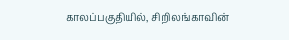காலப்பகுதியில், சிறிலங்காவின்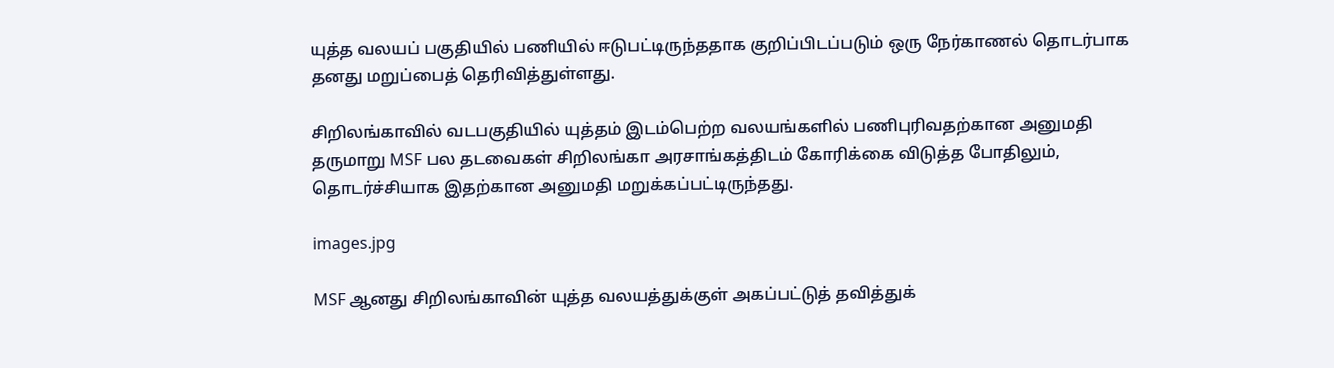யுத்த வலயப் பகுதியில் பணியில் ஈடுபட்டிருந்ததாக குறிப்பிடப்படும் ஒரு நேர்காணல் தொடர்பாக தனது மறுப்பைத் தெரிவித்துள்ளது.

சிறிலங்காவில் வடபகுதியில் யுத்தம் இடம்பெற்ற வலயங்களில் பணிபுரிவதற்கான அனுமதி தருமாறு MSF பல தடவைகள் சிறிலங்கா அரசாங்கத்திடம் கோரிக்கை விடுத்த போதிலும், தொடர்ச்சியாக இதற்கான அனுமதி மறுக்கப்பட்டிருந்தது.

images.jpg

MSF ஆனது சிறிலங்காவின் யுத்த வலயத்துக்குள் அகப்பட்டுத் தவித்துக்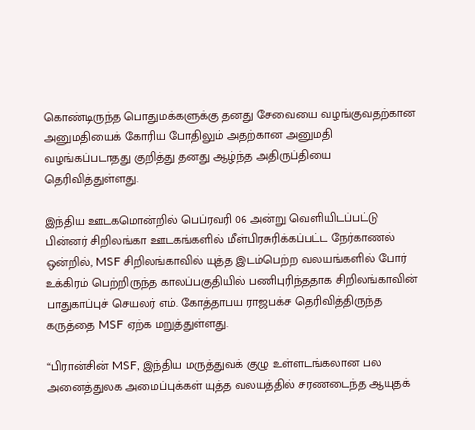கொண்டிருந்த பொதுமக்களுக்கு தனது சேவையை வழங்குவதற்கான அனுமதியைக் கோரிய போதிலும் அதற்கான அனுமதி வழங்கப்படாதது குறித்து தனது ஆழ்ந்த அதிருப்தியை தெரிவித்துள்ளது.

இந்திய ஊடகமொன்றில் பெப்ரவரி 06 அன்று வெளியிடப்பட்டு பின்னர் சிறிலங்கா ஊடகங்களில் மீள்பிரசுரிக்கப்பட்ட நேர்காணல் ஒன்றில், MSF சிறிலங்காவில் யுத்த இடம்பெற்ற வலயங்களில் போர் உக்கிரம் பெற்றிருந்த காலப்பகுதியில் பணிபுரிந்ததாக சிறிலங்காவின் பாதுகாப்புச் செயலர் எம். கோத்தாபய ராஜபக்ச தெரிவித்திருந்த கருத்தை MSF ஏற்க மறுத்துள்ளது.

“பிரான்சின் MSF, இந்திய மருத்துவக் குழு உள்ளடங்கலான பல அனைத்துலக அமைப்புக்கள் யுத்த வலயத்தில் சரணடைந்த ஆயுதக்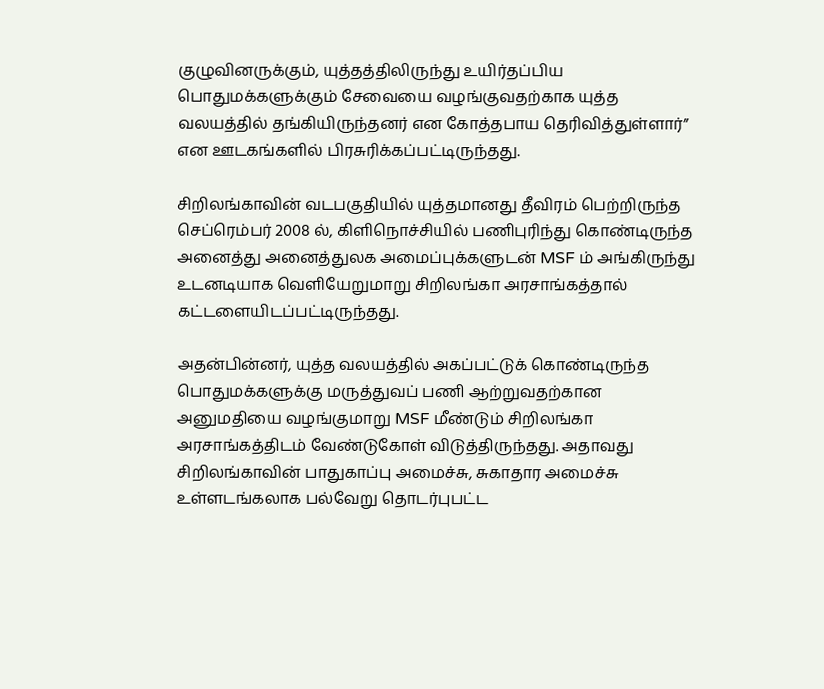குழுவினருக்கும், யுத்தத்திலிருந்து உயிர்தப்பிய பொதுமக்களுக்கும் சேவையை வழங்குவதற்காக யுத்த வலயத்தில் தங்கியிருந்தனர் என கோத்தபாய தெரிவித்துள்ளார்” என ஊடகங்களில் பிரசுரிக்கப்பட்டிருந்தது.

சிறிலங்காவின் வடபகுதியில் யுத்தமானது தீவிரம் பெற்றிருந்த செப்ரெம்பர் 2008 ல், கிளிநொச்சியில் பணிபுரிந்து கொண்டிருந்த அனைத்து அனைத்துலக அமைப்புக்களுடன் MSF ம் அங்கிருந்து உடனடியாக வெளியேறுமாறு சிறிலங்கா அரசாங்கத்தால் கட்டளையிடப்பட்டிருந்தது.

அதன்பின்னர், யுத்த வலயத்தில் அகப்பட்டுக் கொண்டிருந்த பொதுமக்களுக்கு மருத்துவப் பணி ஆற்றுவதற்கான அனுமதியை வழங்குமாறு MSF மீண்டும் சிறிலங்கா அரசாங்கத்திடம் வேண்டுகோள் விடுத்திருந்தது. அதாவது சிறிலங்காவின் பாதுகாப்பு அமைச்சு, சுகாதார அமைச்சு உள்ளடங்கலாக பல்வேறு தொடர்புபட்ட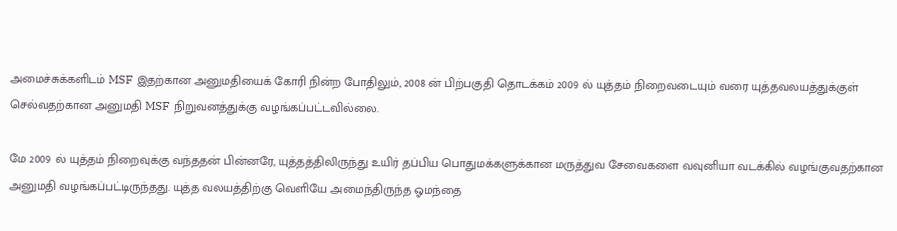அமைச்சுக்களிடம் MSF இதற்கான அனுமதியைக் கோரி நின்ற போதிலும், 2008 ன் பிற்பகுதி தொடக்கம் 2009 ல் யுத்தம் நிறைவடையும் வரை யுத்தவலயத்துக்குள் செல்வதற்கான அனுமதி MSF நிறுவனத்துக்கு வழங்கப்பட்டவில்லை.

மே 2009 ல் யுத்தம் நிறைவுக்கு வந்ததன் பின்னரே, யுத்தத்திலிருந்து உயிர் தப்பிய பொதுமக்களுக்கான மருத்துவ சேவைகளை வவுனியா வடக்கில் வழங்குவதற்கான அனுமதி வழங்கப்பட்டிருந்தது. யுத்த வலயத்திற்கு வெளியே அமைந்திருந்த ஓமந்தை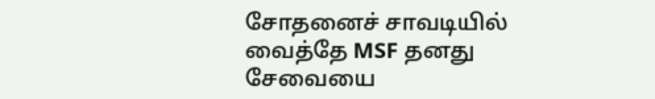சோதனைச் சாவடியில் வைத்தே MSF தனது சேவையை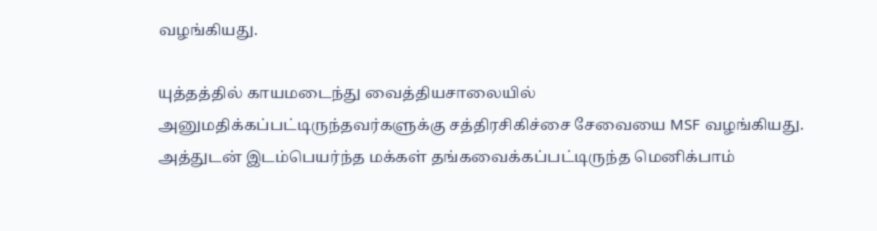வழங்கியது.

யுத்தத்தில் காயமடைந்து வைத்தியசாலையில் அனுமதிக்கப்பட்டிருந்தவர்களுக்கு சத்திரசிகிச்சை சேவையை MSF வழங்கியது. அத்துடன் இடம்பெயர்ந்த மக்கள் தங்கவைக்கப்பட்டிருந்த மெனிக்பாம்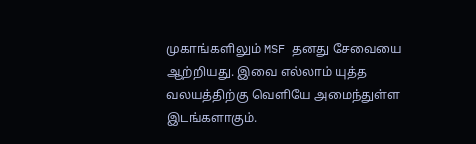முகாங்களிலும் MSF தனது சேவையை ஆற்றியது. இவை எல்லாம் யுத்த வலயத்திற்கு வெளியே அமைந்துள்ள இடங்களாகும்.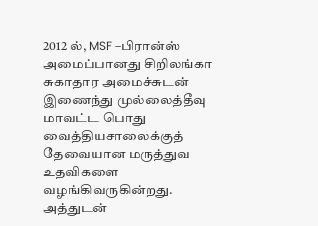2012 ல், MSF –பிரான்ஸ் அமைப்பானது சிறிலங்கா சுகாதார அமைச்சுடன் இணைந்து முல்லைத்தீவு மாவட்ட பொது வைத்தியசாலைக்குத் தேவையான மருத்துவ உதவிகளை வழங்கிவருகின்றது. அத்துடன்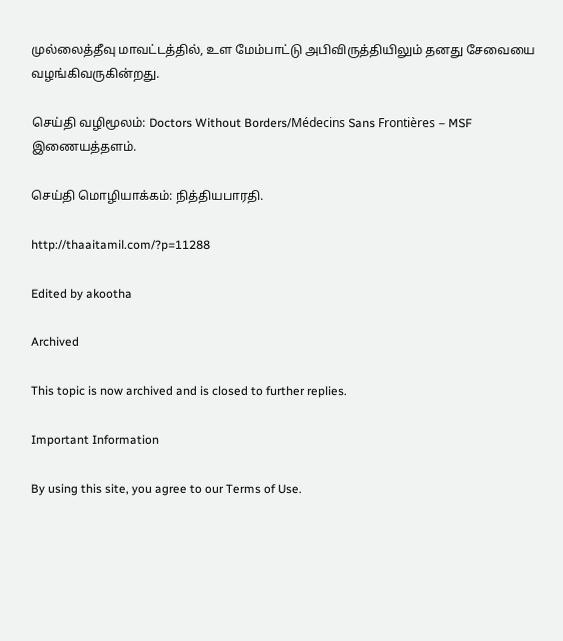முல்லைத்தீவு மாவட்டத்தில், உள மேம்பாட்டு அபிவிருத்தியிலும் தனது சேவையை வழங்கிவருகின்றது.

செய்தி வழிமூலம்: Doctors Without Borders/Médecins Sans Frontières – MSF இணையத்தளம்.

செய்தி மொழியாக்கம்: நித்தியபாரதி.

http://thaaitamil.com/?p=11288

Edited by akootha

Archived

This topic is now archived and is closed to further replies.

Important Information

By using this site, you agree to our Terms of Use.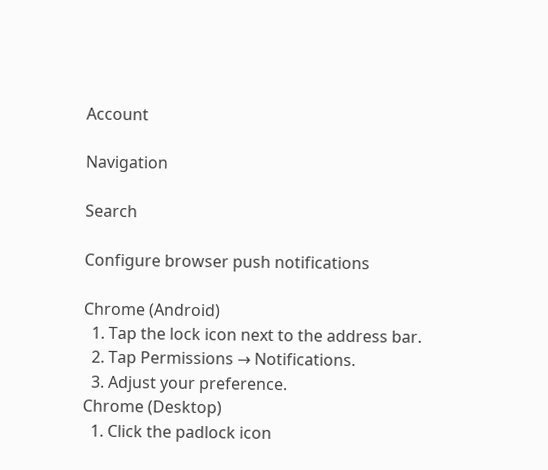Account

Navigation

Search

Configure browser push notifications

Chrome (Android)
  1. Tap the lock icon next to the address bar.
  2. Tap Permissions → Notifications.
  3. Adjust your preference.
Chrome (Desktop)
  1. Click the padlock icon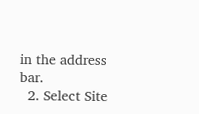in the address bar.
  2. Select Site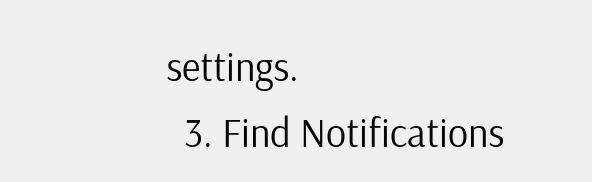settings.
  3. Find Notifications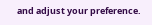and adjust your preference.